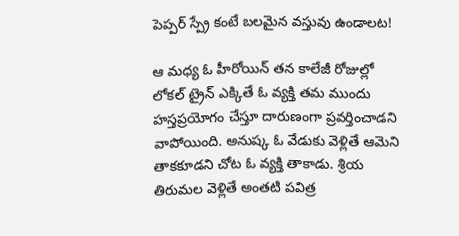పెప్పర్ స్ప్రే కంటే బలమైన వస్తువు ఉండాలట!

ఆ మధ్య ఓ హీరోయిన్ తన కాలేజీ రోజుల్లో లోకల్ ట్రైన్ ఎక్కితే ఓ వ్యక్తి తమ ముందు హస్తప్రయోగం చేస్తూ దారుణంగా ప్రవర్తించాడని వాపోయింది. అనుష్క ఓ వేడుకు వెళ్లితే ఆమెని తాకకూడని చోట ఓ వ్యక్తి తాకాడు. శ్రియ తిరుమల వెళ్లితే అంతటి పవిత్ర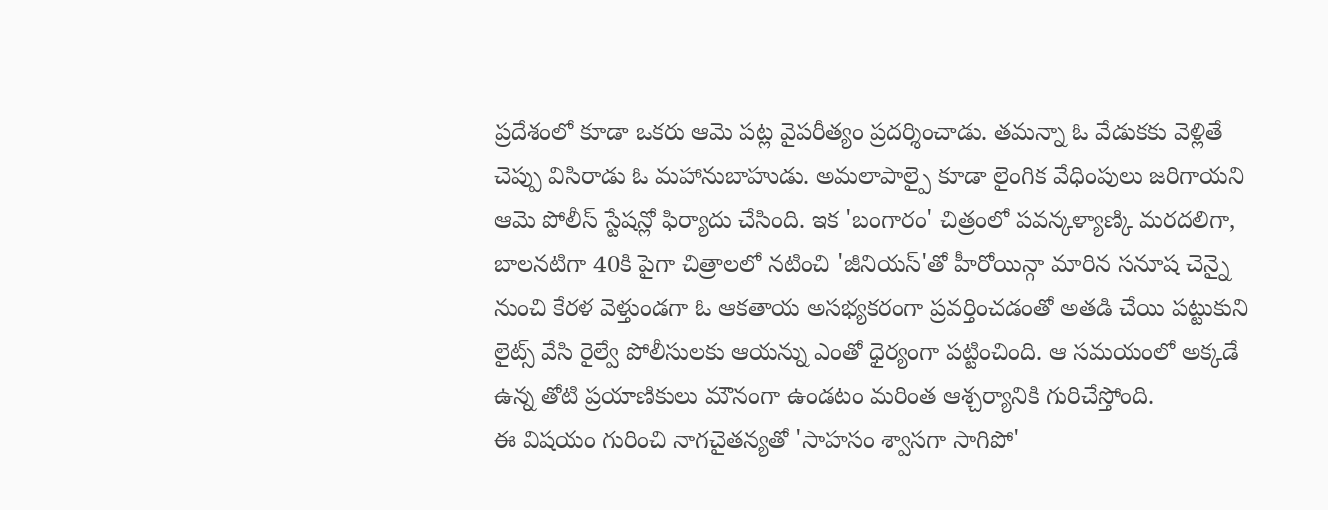ప్రదేశంలో కూడా ఒకరు ఆమె పట్ల వైపరీత్యం ప్రదర్శించాడు. తమన్నా ఓ వేడుకకు వెళ్లితే చెప్పు విసిరాడు ఓ మహానుబాహుడు. అమలాపాల్పై కూడా లైంగిక వేధింపులు జరిగాయని ఆమె పోలీస్ స్టేషన్లో ఫిర్యాదు చేసింది. ఇక 'బంగారం' చిత్రంలో పవన్కళ్యాణ్కి మరదలిగా, బాలనటిగా 40కి పైగా చిత్రాలలో నటించి 'జీనియస్'తో హీరోయిన్గా మారిన సనూష చెన్నై నుంచి కేరళ వెళ్తుండగా ఓ ఆకతాయ అసభ్యకరంగా ప్రవర్తించడంతో అతడి చేయి పట్టుకుని లైట్స్ వేసి రైల్వే పోలీసులకు ఆయన్ను ఎంతో ధైర్యంగా పట్టించింది. ఆ సమయంలో అక్కడే ఉన్న తోటి ప్రయాణికులు మౌనంగా ఉండటం మరింత ఆశ్చర్యానికి గురిచేస్తోంది.
ఈ విషయం గురించి నాగచైతన్యతో 'సాహసం శ్వాసగా సాగిపో'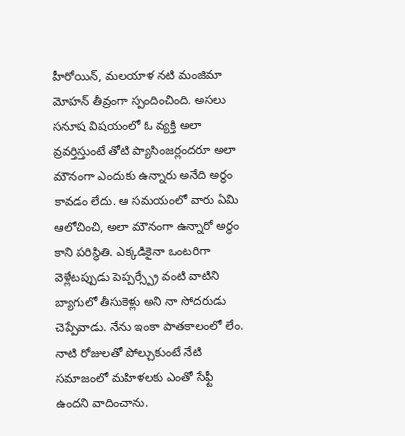హీరోయిన్, మలయాళ నటి మంజిమా మోహన్ తీవ్రంగా స్పందించింది. అసలు సనూష విషయంలో ఓ వ్యక్తి అలా వ్రవర్తిస్తుంటే తోటి ప్యాసింజర్లందరూ అలా మౌనంగా ఎందుకు ఉన్నారు అనేది అర్ధం కావడం లేదు. ఆ సమయంలో వారు ఏమి ఆలోచించి, అలా మౌనంగా ఉన్నారో అర్ధం కాని పరిస్థితి. ఎక్కడికైనా ఒంటరిగా వెళ్లేటప్పుడు పెప్పర్స్ప్రే వంటి వాటిని బ్యాగులో తీసుకెళ్లు అని నా సోదరుడు చెప్పేవాడు. నేను ఇంకా పాతకాలంలో లేం. నాటి రోజులతో పోల్చుకుంటే నేటి సమాజంలో మహిళలకు ఎంతో సేఫ్టీ ఉందని వాదించాను.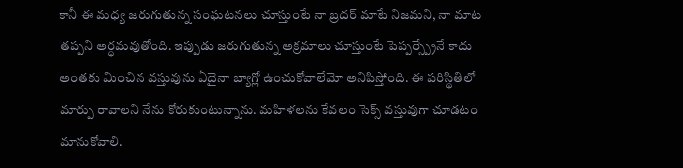కానీ ఈ మధ్య జరుగుతున్న సంఘటనలు చూస్తుంటే నా బ్రదర్ మాటే నిజమని, నా మాట తప్పని అర్ధమవుతోంది. ఇప్పుడు జరుగుతున్న అక్రమాలు చూస్తుంటే పెప్పర్స్ప్రేనే కాదు అంతకు మించిన వస్తువును ఏదైనా బ్యాగ్లో ఉంచుకోవాలేమో అనిపిస్తోంది. ఈ పరిస్థితిలో మార్పు రావాలని నేను కోరుకుంటున్నాను. మహిళలను కేవలం సెక్స్ వస్తువుగా చూడటం మానుకోవాలి.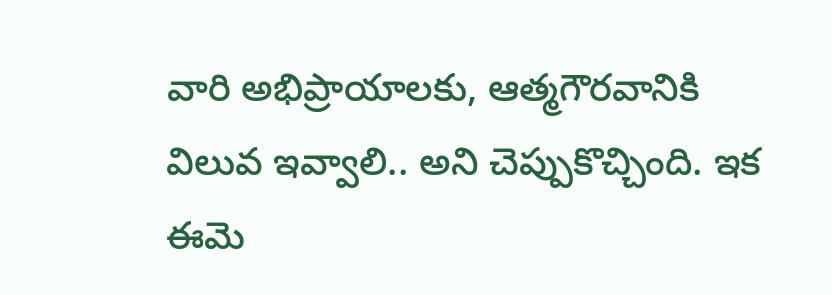వారి అభిప్రాయాలకు, ఆత్మగౌరవానికి విలువ ఇవ్వాలి.. అని చెప్పుకొచ్చింది. ఇక ఈమె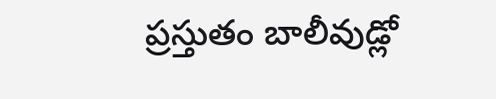ప్రస్తుతం బాలీవుడ్లో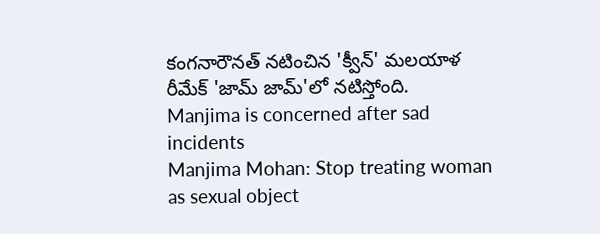కంగనారౌనత్ నటించిన 'క్వీన్' మలయాళ రీమేక్ 'జామ్ జామ్'లో నటిస్తోంది.
Manjima is concerned after sad incidents
Manjima Mohan: Stop treating woman as sexual object